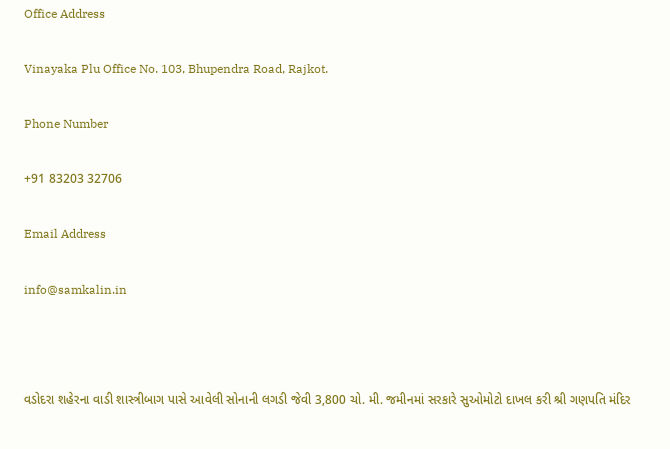Office Address

Vinayaka Plu Office No. 103, Bhupendra Road, Rajkot.

Phone Number

+91 83203 32706

Email Address

info@samkalin.in



વડોદરા શહેરના વાડી શાસ્ત્રીબાગ પાસે આવેલી સોનાની લગડી જેવી 3,800 ચો. મી. જમીનમાં સરકારે સુઓમોટો દાખલ કરી શ્રી ગણપતિ મંદિર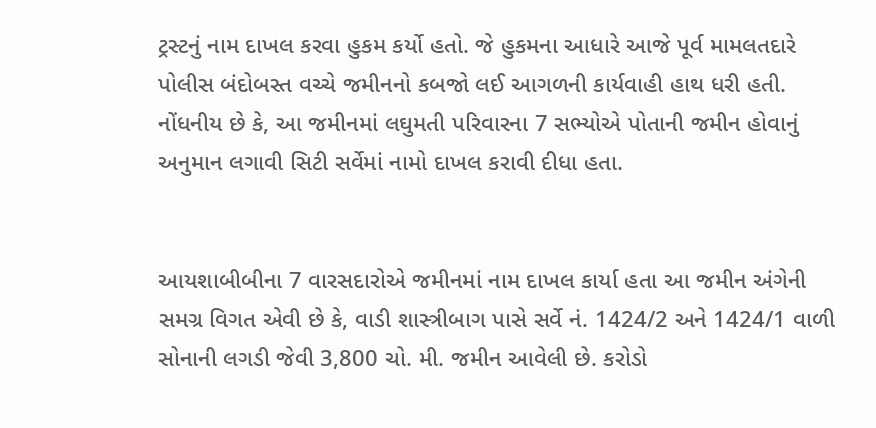ટ્રસ્ટનું નામ દાખલ કરવા હુકમ કર્યો હતો. જે હુકમના આધારે આજે પૂર્વ મામલતદારે પોલીસ બંદોબસ્ત વચ્ચે જમીનનો કબજો લઈ આગળની કાર્યવાહી હાથ ધરી હતી. નોંધનીય છે કે, આ જમીનમાં લઘુમતી પરિવારના 7 સભ્યોએ પોતાની જમીન હોવાનું અનુમાન લગાવી સિટી સર્વેમાં નામો દાખલ કરાવી દીધા હતા.


આયશાબીબીના 7 વારસદારોએ જમીનમાં નામ દાખલ કાર્યા હતા આ જમીન અંગેની સમગ્ર વિગત એવી છે કે, વાડી શાસ્ત્રીબાગ પાસે સર્વે નં. 1424/2 અને 1424/1 વાળી સોનાની લગડી જેવી 3,800 ચો. મી. જમીન આવેલી છે. કરોડો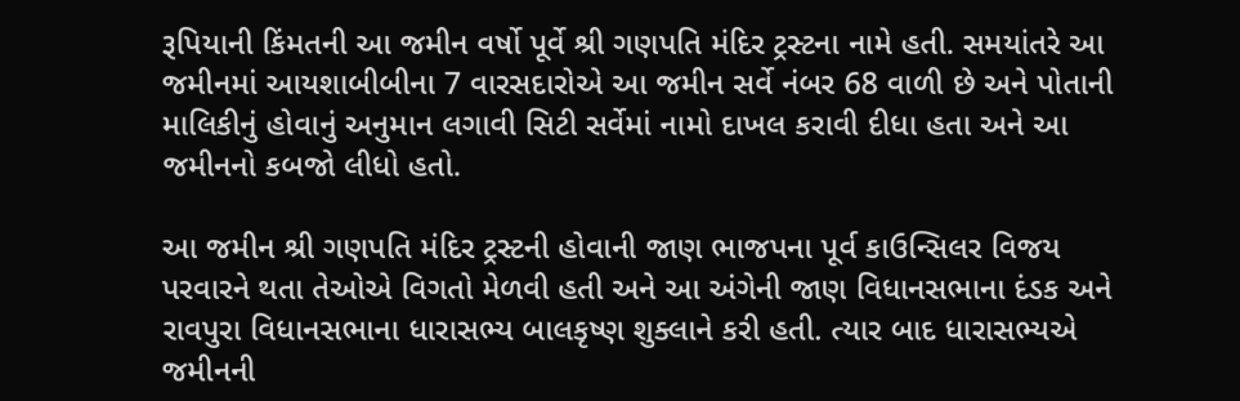રૂપિયાની કિંમતની આ જમીન વર્ષો પૂર્વે શ્રી ગણપતિ મંદિર ટ્રસ્ટના નામે હતી. સમયાંતરે આ જમીનમાં આયશાબીબીના 7 વારસદારોએ આ જમીન સર્વે નંબર 68 વાળી છે અને પોતાની માલિકીનું હોવાનું અનુમાન લગાવી સિટી સર્વેમાં નામો દાખલ કરાવી દીધા હતા અને આ જમીનનો કબજો લીધો હતો.

આ જમીન શ્રી ગણપતિ મંદિર ટ્રસ્ટની હોવાની જાણ ભાજપના પૂર્વ કાઉન્સિલર વિજય પરવારને થતા તેઓએ વિગતો મેળવી હતી અને આ અંગેની જાણ વિધાનસભાના દંડક અને રાવપુરા વિધાનસભાના ધારાસભ્ય બાલકૃષ્ણ શુક્લાને કરી હતી. ત્યાર બાદ ધારાસભ્યએ જમીનની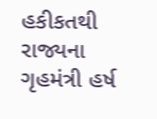હકીકતથી રાજ્યના ગૃહમંત્રી હર્ષ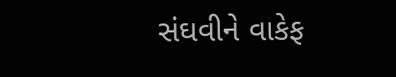સંઘવીને વાકેફ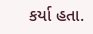કર્યા હતા.